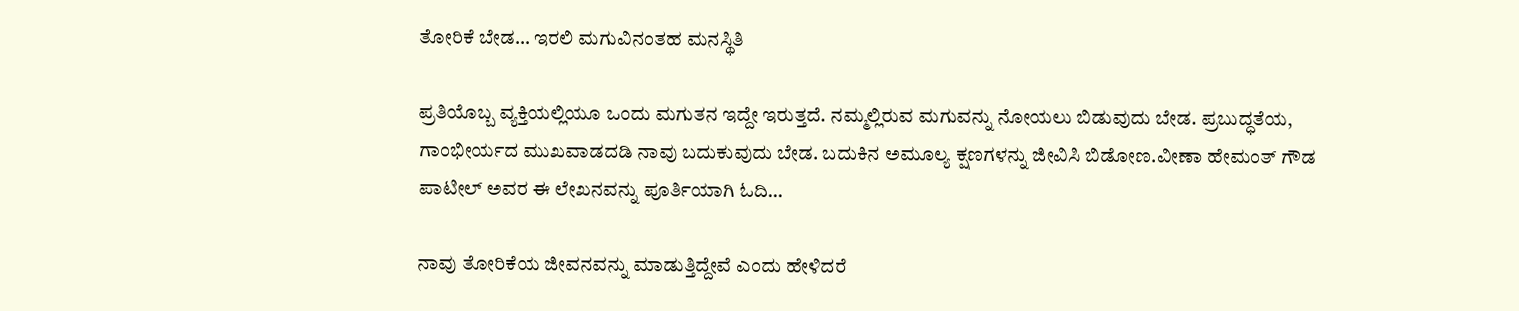ತೋರಿಕೆ ಬೇಡ… ಇರಲಿ ಮಗುವಿನಂತಹ ಮನಸ್ಥಿತಿ

ಪ್ರತಿಯೊಬ್ಬ ವ್ಯಕ್ತಿಯಲ್ಲಿಯೂ ಒಂದು ಮಗುತನ ಇದ್ದೇ ಇರುತ್ತದೆ. ನಮ್ಮಲ್ಲಿರುವ ಮಗುವನ್ನು ನೋಯಲು ಬಿಡುವುದು ಬೇಡ. ಪ್ರಬುದ್ಧತೆಯ, ಗಾಂಭೀರ್ಯದ ಮುಖವಾಡದಡಿ ನಾವು ಬದುಕುವುದು ಬೇಡ. ಬದುಕಿನ ಅಮೂಲ್ಯ ಕ್ಷಣಗಳನ್ನು ಜೀವಿಸಿ ಬಿಡೋಣ.ವೀಣಾ ಹೇಮಂತ್ ಗೌಡ ಪಾಟೀಲ್ ಅವರ ಈ ಲೇಖನವನ್ನು ಪೂರ್ತಿಯಾಗಿ ಓದಿ…

ನಾವು ತೋರಿಕೆಯ ಜೀವನವನ್ನು ಮಾಡುತ್ತಿದ್ದೇವೆ ಎಂದು ಹೇಳಿದರೆ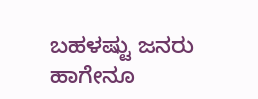ಬಹಳಷ್ಟು ಜನರು ಹಾಗೇನೂ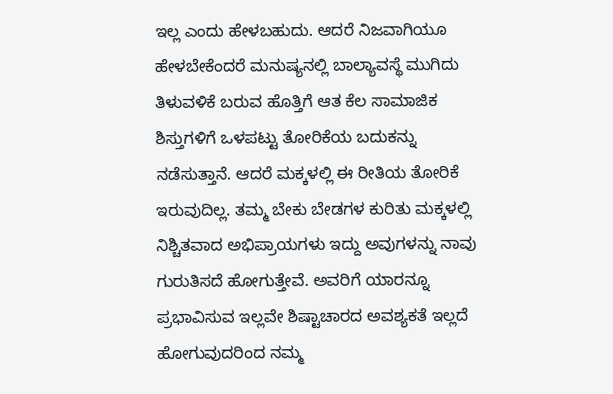ಇಲ್ಲ ಎಂದು ಹೇಳಬಹುದು. ಆದರೆ ನಿಜವಾಗಿಯೂ ಹೇಳಬೇಕೆಂದರೆ ಮನುಷ್ಯನಲ್ಲಿ ಬಾಲ್ಯಾವಸ್ಥೆ ಮುಗಿದು ತಿಳುವಳಿಕೆ ಬರುವ ಹೊತ್ತಿಗೆ ಆತ ಕೆಲ ಸಾಮಾಜಿಕ ಶಿಸ್ತುಗಳಿಗೆ ಒಳಪಟ್ಟು ತೋರಿಕೆಯ ಬದುಕನ್ನು ನಡೆಸುತ್ತಾನೆ. ಆದರೆ ಮಕ್ಕಳಲ್ಲಿ ಈ ರೀತಿಯ ತೋರಿಕೆ ಇರುವುದಿಲ್ಲ. ತಮ್ಮ ಬೇಕು ಬೇಡಗಳ ಕುರಿತು ಮಕ್ಕಳಲ್ಲಿ ನಿಶ್ಚಿತವಾದ ಅಭಿಪ್ರಾಯಗಳು ಇದ್ದು ಅವುಗಳನ್ನು ನಾವು ಗುರುತಿಸದೆ ಹೋಗುತ್ತೇವೆ. ಅವರಿಗೆ ಯಾರನ್ನೂ ಪ್ರಭಾವಿಸುವ ಇಲ್ಲವೇ ಶಿಷ್ಟಾಚಾರದ ಅವಶ್ಯಕತೆ ಇಲ್ಲದೆ ಹೋಗುವುದರಿಂದ ನಮ್ಮ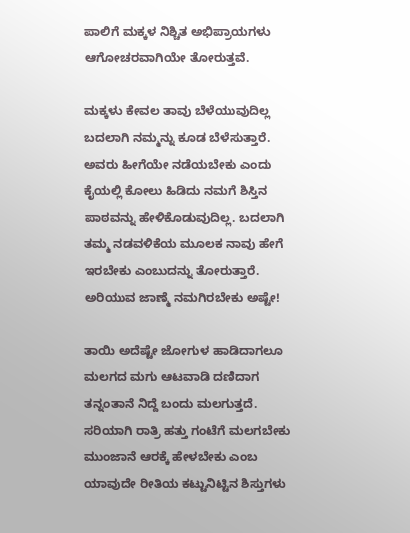ಪಾಲಿಗೆ ಮಕ್ಕಳ ನಿಶ್ಚಿತ ಅಭಿಪ್ರಾಯಗಳು ಆಗೋಚರವಾಗಿಯೇ ತೋರುತ್ತವೆ.

ಮಕ್ಕಳು ಕೇವಲ ತಾವು ಬೆಳೆಯುವುದಿಲ್ಲ ಬದಲಾಗಿ ನಮ್ಮನ್ನು ಕೂಡ ಬೆಳೆಸುತ್ತಾರೆ. ಅವರು ಹೀಗೆಯೇ ನಡೆಯಬೇಕು ಎಂದು ಕೈಯಲ್ಲಿ ಕೋಲು ಹಿಡಿದು ನಮಗೆ ಶಿಸ್ತಿನ ಪಾಠವನ್ನು ಹೇಳಿಕೊಡುವುದಿಲ್ಲ. ಬದಲಾಗಿ ತಮ್ಮ ನಡವಳಿಕೆಯ ಮೂಲಕ ನಾವು ಹೇಗೆ ಇರಬೇಕು ಎಂಬುದನ್ನು ತೋರುತ್ತಾರೆ. ಅರಿಯುವ ಜಾಣ್ಮೆ ನಮಗಿರಬೇಕು ಅಷ್ಟೇ!

ತಾಯಿ ಅದೆಷ್ಟೇ ಜೋಗುಳ ಹಾಡಿದಾಗಲೂ ಮಲಗದ ಮಗು ಆಟವಾಡಿ ದಣಿದಾಗ ತನ್ನಂತಾನೆ ನಿದ್ದೆ ಬಂದು ಮಲಗುತ್ತದೆ. ಸರಿಯಾಗಿ ರಾತ್ರಿ ಹತ್ತು ಗಂಟೆಗೆ ಮಲಗಬೇಕು ಮುಂಜಾನೆ ಆರಕ್ಕೆ ಹೇಳಬೇಕು ಎಂಬ ಯಾವುದೇ ರೀತಿಯ ಕಟ್ಟುನಿಟ್ಟಿನ ಶಿಸ್ತುಗಳು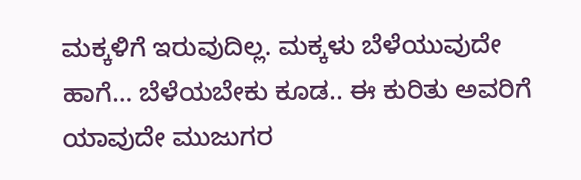ಮಕ್ಕಳಿಗೆ ಇರುವುದಿಲ್ಲ. ಮಕ್ಕಳು ಬೆಳೆಯುವುದೇ ಹಾಗೆ… ಬೆಳೆಯಬೇಕು ಕೂಡ.. ಈ ಕುರಿತು ಅವರಿಗೆ ಯಾವುದೇ ಮುಜುಗರ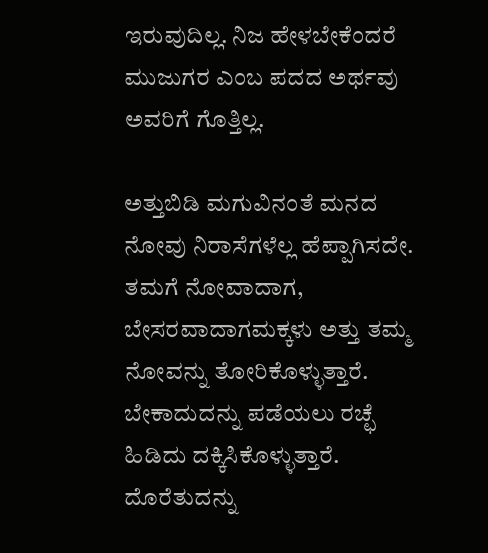ಇರುವುದಿಲ್ಲ. ನಿಜ ಹೇಳಬೇಕೆಂದರೆ ಮುಜುಗರ ಎಂಬ ಪದದ ಅರ್ಥವು ಅವರಿಗೆ ಗೊತ್ತಿಲ್ಲ.

ಅತ್ತುಬಿಡಿ ಮಗುವಿನಂತೆ ಮನದ ನೋವು ನಿರಾಸೆಗಳೆಲ್ಲ ಹೆಪ್ಪಾಗಿಸದೇ. ತಮಗೆ ನೋವಾದಾಗ, ಬೇಸರವಾದಾಗಮಕ್ಕಳು ಅತ್ತು ತಮ್ಮ ನೋವನ್ನು ತೋರಿಕೊಳ್ಳುತ್ತಾರೆ. ಬೇಕಾದುದನ್ನು ಪಡೆಯಲು ರಚ್ಛೆ ಹಿಡಿದು ದಕ್ಕಿಸಿಕೊಳ್ಳುತ್ತಾರೆ. ದೊರೆತುದನ್ನು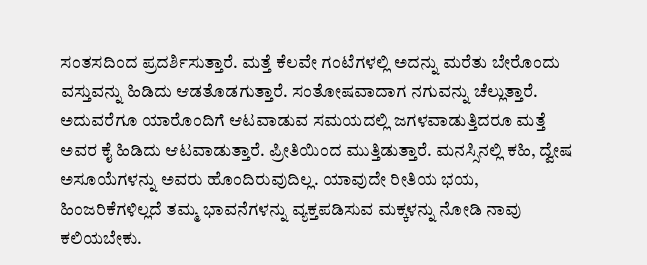ಸಂತಸದಿಂದ ಪ್ರದರ್ಶಿಸುತ್ತಾರೆ. ಮತ್ತೆ ಕೆಲವೇ ಗಂಟೆಗಳಲ್ಲಿ ಅದನ್ನು ಮರೆತು ಬೇರೊಂದು ವಸ್ತುವನ್ನು ಹಿಡಿದು ಆಡತೊಡಗುತ್ತಾರೆ. ಸಂತೋಷವಾದಾಗ ನಗುವನ್ನು ಚೆಲ್ಲುತ್ತಾರೆ. ಅದುವರೆಗೂ ಯಾರೊಂದಿಗೆ ಆಟವಾಡುವ ಸಮಯದಲ್ಲಿ ಜಗಳವಾಡುತ್ತಿದರೂ ಮತ್ತೆ ಅವರ ಕೈ ಹಿಡಿದು ಆಟವಾಡುತ್ತಾರೆ. ಪ್ರೀತಿಯಿಂದ ಮುತ್ತಿಡುತ್ತಾರೆ. ಮನಸ್ಸಿನಲ್ಲಿ ಕಹಿ, ದ್ವೇಷ ಅಸೂಯೆಗಳನ್ನು ಅವರು ಹೊಂದಿರುವುದಿಲ್ಲ. ಯಾವುದೇ ರೀತಿಯ ಭಯ, ಹಿಂಜರಿಕೆಗಳಿಲ್ಲದೆ ತಮ್ಮ ಭಾವನೆಗಳನ್ನು ವ್ಯಕ್ತಪಡಿಸುವ ಮಕ್ಕಳನ್ನು ನೋಡಿ ನಾವು ಕಲಿಯಬೇಕು.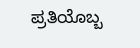ಪ್ರತಿಯೊಬ್ಬ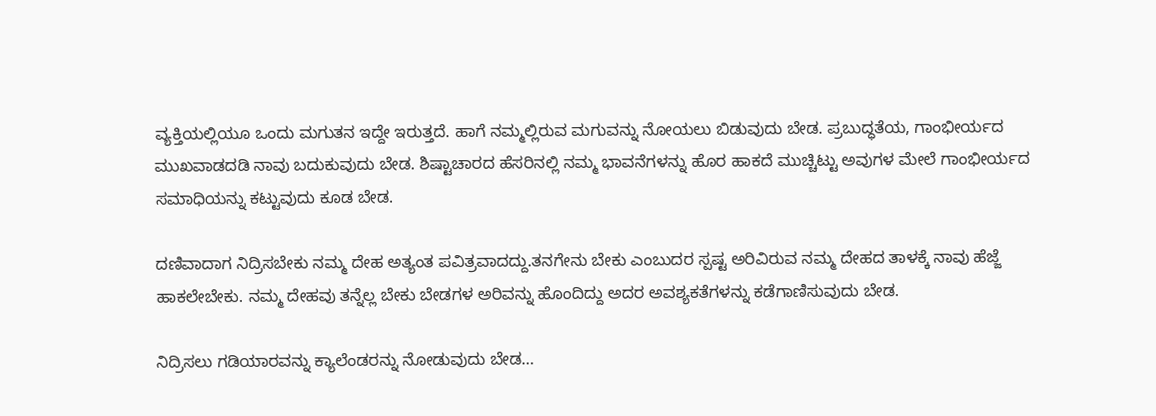ವ್ಯಕ್ತಿಯಲ್ಲಿಯೂ ಒಂದು ಮಗುತನ ಇದ್ದೇ ಇರುತ್ತದೆ. ಹಾಗೆ ನಮ್ಮಲ್ಲಿರುವ ಮಗುವನ್ನು ನೋಯಲು ಬಿಡುವುದು ಬೇಡ. ಪ್ರಬುದ್ಧತೆಯ, ಗಾಂಭೀರ್ಯದ ಮುಖವಾಡದಡಿ ನಾವು ಬದುಕುವುದು ಬೇಡ. ಶಿಷ್ಟಾಚಾರದ ಹೆಸರಿನಲ್ಲಿ ನಮ್ಮ ಭಾವನೆಗಳನ್ನು ಹೊರ ಹಾಕದೆ ಮುಚ್ಚಿಟ್ಟು ಅವುಗಳ ಮೇಲೆ ಗಾಂಭೀರ್ಯದ ಸಮಾಧಿಯನ್ನು ಕಟ್ಟುವುದು ಕೂಡ ಬೇಡ.

ದಣಿವಾದಾಗ ನಿದ್ರಿಸಬೇಕು ನಮ್ಮ ದೇಹ ಅತ್ಯಂತ ಪವಿತ್ರವಾದದ್ದು.ತನಗೇನು ಬೇಕು ಎಂಬುದರ ಸ್ಪಷ್ಟ ಅರಿವಿರುವ ನಮ್ಮ ದೇಹದ ತಾಳಕ್ಕೆ ನಾವು ಹೆಜ್ಜೆ ಹಾಕಲೇಬೇಕು. ನಮ್ಮ ದೇಹವು ತನ್ನೆಲ್ಲ ಬೇಕು ಬೇಡಗಳ ಅರಿವನ್ನು ಹೊಂದಿದ್ದು ಅದರ ಅವಶ್ಯಕತೆಗಳನ್ನು ಕಡೆಗಾಣಿಸುವುದು ಬೇಡ.

ನಿದ್ರಿಸಲು ಗಡಿಯಾರವನ್ನು ಕ್ಯಾಲೆಂಡರನ್ನು ನೋಡುವುದು ಬೇಡ…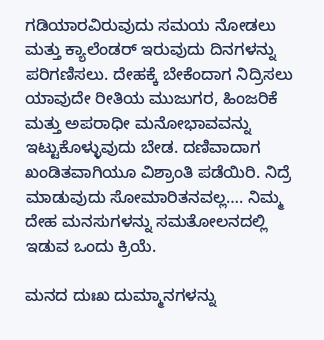ಗಡಿಯಾರವಿರುವುದು ಸಮಯ ನೋಡಲು ಮತ್ತು ಕ್ಯಾಲೆಂಡರ್ ಇರುವುದು ದಿನಗಳನ್ನು ಪರಿಗಣಿಸಲು. ದೇಹಕ್ಕೆ ಬೇಕೆಂದಾಗ ನಿದ್ರಿಸಲು ಯಾವುದೇ ರೀತಿಯ ಮುಜುಗರ, ಹಿಂಜರಿಕೆ ಮತ್ತು ಅಪರಾಧೀ ಮನೋಭಾವವನ್ನು ಇಟ್ಟುಕೊಳ್ಳುವುದು ಬೇಡ. ದಣಿವಾದಾಗ ಖಂಡಿತವಾಗಿಯೂ ವಿಶ್ರಾಂತಿ ಪಡೆಯಿರಿ. ನಿದ್ರೆ ಮಾಡುವುದು ಸೋಮಾರಿತನವಲ್ಲ…. ನಿಮ್ಮ ದೇಹ ಮನಸುಗಳನ್ನು ಸಮತೋಲನದಲ್ಲಿ ಇಡುವ ಒಂದು ಕ್ರಿಯೆ.

ಮನದ ದುಃಖ ದುಮ್ಮಾನಗಳನ್ನು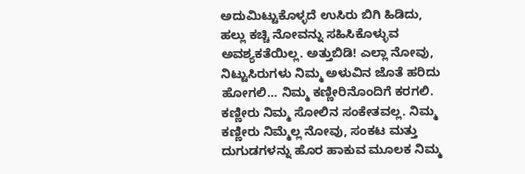ಅದುಮಿಟ್ಟುಕೊಳ್ಳದೆ ಉಸಿರು ಬಿಗಿ ಹಿಡಿದು, ಹಲ್ಲು ಕಚ್ಚಿ ನೋವನ್ನು ಸಹಿಸಿಕೊಳ್ಳುವ ಅವಶ್ಯಕತೆಯಿಲ್ಲ. ಅತ್ತುಬಿಡಿ! ಎಲ್ಲಾ ನೋವು, ನಿಟ್ಟುಸಿರುಗಳು ನಿಮ್ಮ ಅಳುವಿನ ಜೊತೆ ಹರಿದು ಹೋಗಲಿ… ನಿಮ್ಮ ಕಣ್ಣೀರಿನೊಂದಿಗೆ ಕರಗಲಿ. ಕಣ್ಣೀರು ನಿಮ್ಮ ಸೋಲಿನ ಸಂಕೇತವಲ್ಲ. ನಿಮ್ಮ ಕಣ್ಣೀರು ನಿಮ್ಮೆಲ್ಲ ನೋವು, ಸಂಕಟ ಮತ್ತು ದುಗುಡಗಳನ್ನು ಹೊರ ಹಾಕುವ ಮೂಲಕ ನಿಮ್ಮ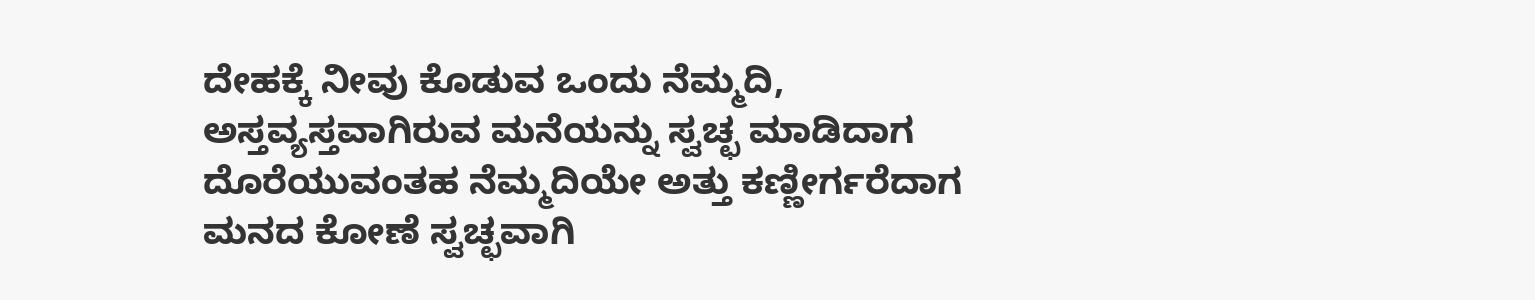ದೇಹಕ್ಕೆ ನೀವು ಕೊಡುವ ಒಂದು ನೆಮ್ಮದಿ, ಅಸ್ತವ್ಯಸ್ತವಾಗಿರುವ ಮನೆಯನ್ನು ಸ್ವಚ್ಛ ಮಾಡಿದಾಗ ದೊರೆಯುವಂತಹ ನೆಮ್ಮದಿಯೇ ಅತ್ತು ಕಣ್ಣೀರ್ಗರೆದಾಗ ಮನದ ಕೋಣೆ ಸ್ವಚ್ಛವಾಗಿ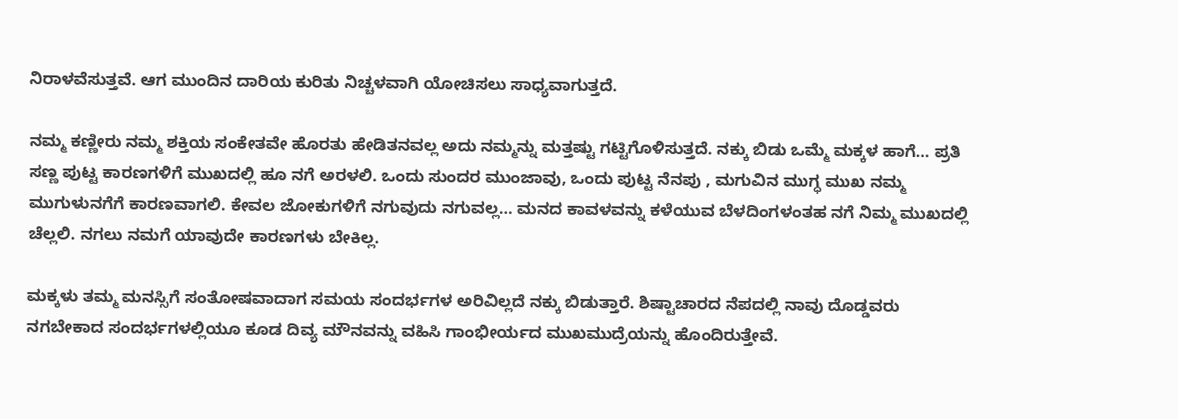ನಿರಾಳವೆಸುತ್ತವೆ. ಆಗ ಮುಂದಿನ ದಾರಿಯ ಕುರಿತು ನಿಚ್ಚಳವಾಗಿ ಯೋಚಿಸಲು ಸಾಧ್ಯವಾಗುತ್ತದೆ.

ನಮ್ಮ ಕಣ್ಣೀರು ನಮ್ಮ ಶಕ್ತಿಯ ಸಂಕೇತವೇ ಹೊರತು ಹೇಡಿತನವಲ್ಲ ಅದು ನಮ್ಮನ್ನು ಮತ್ತಷ್ಟು ಗಟ್ಟಿಗೊಳಿಸುತ್ತದೆ. ನಕ್ಕು ಬಿಡು ಒಮ್ಮೆ ಮಕ್ಕಳ ಹಾಗೆ… ಪ್ರತಿ ಸಣ್ಣ ಪುಟ್ಟ ಕಾರಣಗಳಿಗೆ ಮುಖದಲ್ಲಿ ಹೂ ನಗೆ ಅರಳಲಿ. ಒಂದು ಸುಂದರ ಮುಂಜಾವು, ಒಂದು ಪುಟ್ಟ ನೆನಪು , ಮಗುವಿನ ಮುಗ್ಧ ಮುಖ ನಮ್ಮ ಮುಗುಳುನಗೆಗೆ ಕಾರಣವಾಗಲಿ. ಕೇವಲ ಜೋಕುಗಳಿಗೆ ನಗುವುದು ನಗುವಲ್ಲ… ಮನದ ಕಾವಳವನ್ನು ಕಳೆಯುವ ಬೆಳದಿಂಗಳಂತಹ ನಗೆ ನಿಮ್ಮ ಮುಖದಲ್ಲಿ ಚೆಲ್ಲಲಿ. ನಗಲು ನಮಗೆ ಯಾವುದೇ ಕಾರಣಗಳು ಬೇಕಿಲ್ಲ.

ಮಕ್ಕಳು ತಮ್ಮ ಮನಸ್ಸಿಗೆ ಸಂತೋಷವಾದಾಗ ಸಮಯ ಸಂದರ್ಭಗಳ ಅರಿವಿಲ್ಲದೆ ನಕ್ಕು ಬಿಡುತ್ತಾರೆ. ಶಿಷ್ಟಾಚಾರದ ನೆಪದಲ್ಲಿ ನಾವು ದೊಡ್ಡವರು ನಗಬೇಕಾದ ಸಂದರ್ಭಗಳಲ್ಲಿಯೂ ಕೂಡ ದಿವ್ಯ ಮೌನವನ್ನು ವಹಿಸಿ ಗಾಂಭೀರ್ಯದ ಮುಖಮುದ್ರೆಯನ್ನು ಹೊಂದಿರುತ್ತೇವೆ.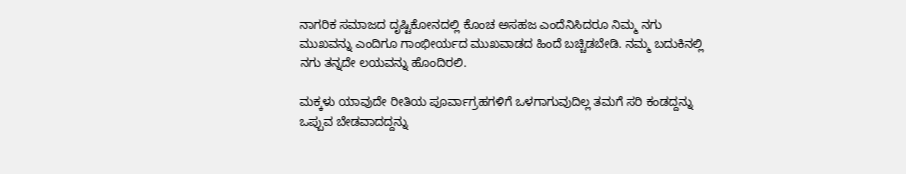ನಾಗರಿಕ ಸಮಾಜದ ದೃಷ್ಟಿಕೋನದಲ್ಲಿ ಕೊಂಚ ಅಸಹಜ ಎಂದೆನಿಸಿದರೂ ನಿಮ್ಮ ನಗು ಮುಖವನ್ನು ಎಂದಿಗೂ ಗಾಂಭೀರ್ಯದ ಮುಖವಾಡದ ಹಿಂದೆ ಬಚ್ಚಿಡಬೇಡಿ. ನಮ್ಮ ಬದುಕಿನಲ್ಲಿ ನಗು ತನ್ನದೇ ಲಯವನ್ನು ಹೊಂದಿರಲಿ.

ಮಕ್ಕಳು ಯಾವುದೇ ರೀತಿಯ ಪೂರ್ವಾಗ್ರಹಗಳಿಗೆ ಒಳಗಾಗುವುದಿಲ್ಲ ತಮಗೆ ಸರಿ ಕಂಡದ್ದನ್ನು ಒಪ್ಪುವ ಬೇಡವಾದದ್ದನ್ನು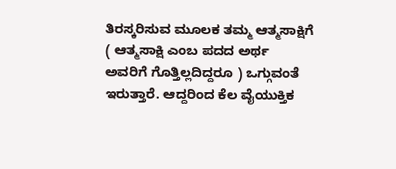ತಿರಸ್ಕರಿಸುವ ಮೂಲಕ ತಮ್ಮ ಆತ್ಮಸಾಕ್ಷಿಗೆ ( ಆತ್ಮಸಾಕ್ಷಿ ಎಂಬ ಪದದ ಅರ್ಥ ಅವರಿಗೆ ಗೊತ್ತಿಲ್ಲದಿದ್ದರೂ ) ಒಗ್ಗುವಂತೆ ಇರುತ್ತಾರೆ. ಆದ್ದರಿಂದ ಕೆಲ ವೈಯುಕ್ತಿಕ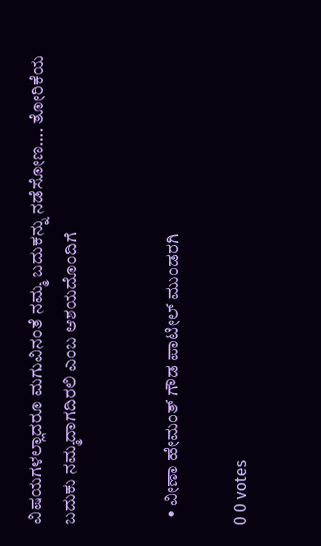ವಿಷಯಗಳಲ್ಲಾದರೂ ಮಗುವಿನಂತೆ ನಮ್ಮ ಬದುಕನ್ನು ನಡೆಸೋಣ…. ತೋರಿಕೆಯ ಬದುಕು ನಮ್ಮದಾಗದಿರಲಿ ಎಂಬ ಆಶಯದೊಂದಿಗೆ


  • ವೀಣಾ ಹೇಮಂತ್ ಗೌಡ ಪಾಟೀಲ್ ಮುಂಡರಗಿ

0 0 votes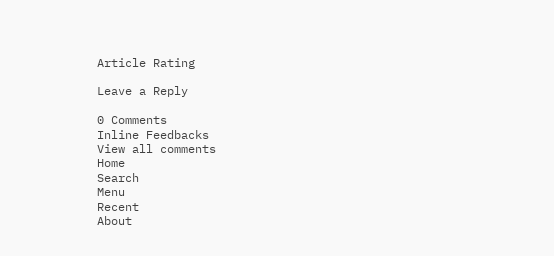Article Rating

Leave a Reply

0 Comments
Inline Feedbacks
View all comments
Home
Search
Menu
Recent
About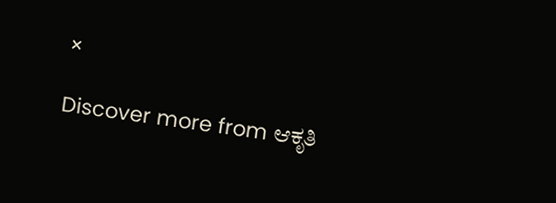×

Discover more from ಆಕೃತಿ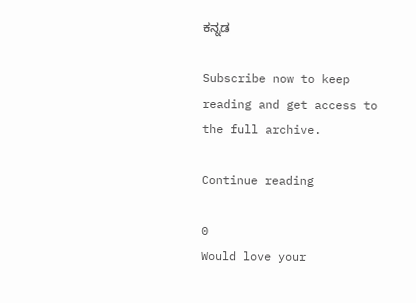ಕನ್ನಡ

Subscribe now to keep reading and get access to the full archive.

Continue reading

0
Would love your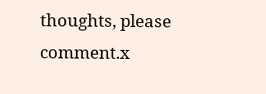thoughts, please comment.x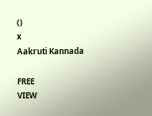()
x
Aakruti Kannada

FREE
VIEW